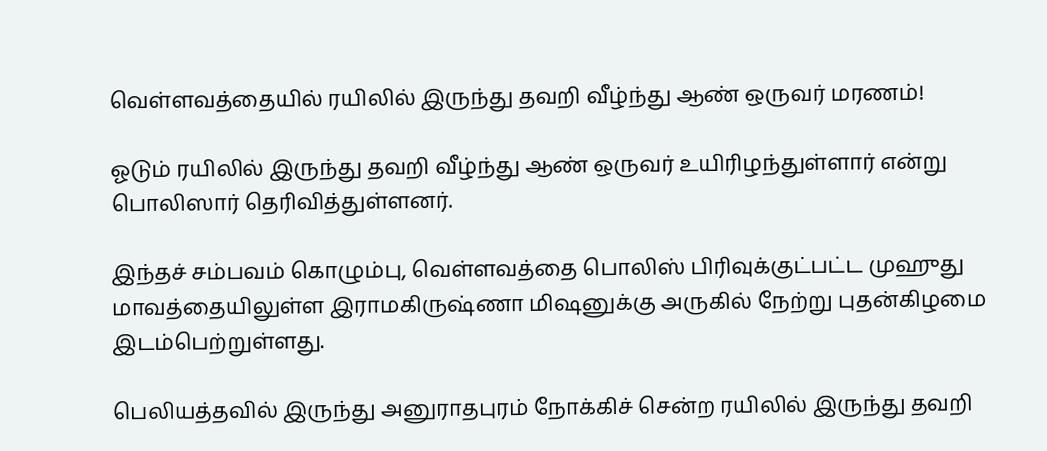வெள்ளவத்தையில் ரயிலில் இருந்து தவறி வீழ்ந்து ஆண் ஒருவர் மரணம்!

ஓடும் ரயிலில் இருந்து தவறி வீழ்ந்து ஆண் ஒருவர் உயிரிழந்துள்ளார் என்று பொலிஸார் தெரிவித்துள்ளனர்.

இந்தச் சம்பவம் கொழும்பு, வெள்ளவத்தை பொலிஸ் பிரிவுக்குட்பட்ட முஹுது மாவத்தையிலுள்ள இராமகிருஷ்ணா மிஷனுக்கு அருகில் நேற்று புதன்கிழமை இடம்பெற்றுள்ளது.

பெலியத்தவில் இருந்து அனுராதபுரம் நோக்கிச் சென்ற ரயிலில் இருந்து தவறி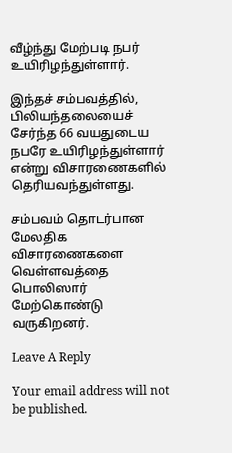வீழ்ந்து மேற்படி நபர் உயிரிழந்துள்ளார்.

இந்தச் சம்பவத்தில், பிலியந்தலையைச் சேர்ந்த 66 வயதுடைய நபரே உயிரிழந்துள்ளார் என்று விசாரணைகளில் தெரியவந்துள்ளது.

சம்பவம் தொடர்பான மேலதிக விசாரணைகளை வெள்ளவத்தை பொலிஸார் மேற்கொண்டு வருகிறனர்.

Leave A Reply

Your email address will not be published.